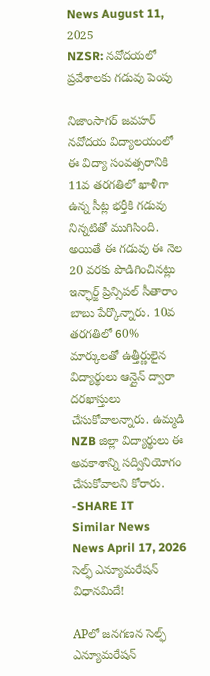News August 11, 2025
NZSR: నవోదయలో ప్రవేశాలకు గడువు పెంపు

నిజాంసాగర్ జవహర్ నవోదయ విద్యాలయంలో ఈ విద్యా సంవత్సరానికి 11వ తరగతిలో ఖాళీగా ఉన్న సీట్ల భర్తీకి గడువు నిన్నటితో ముగిసింది. అయితే ఈ గడువు ఈ నెల 20 వరకు పొడిగించినట్లు ఇన్ఛార్జ్ ప్రిన్సిపల్ సీతారాం బాబు పేర్కొన్నారు. 10వ తరగతిలో 60% మార్కులతో ఉత్తీర్ణులైన విద్యార్థులు ఆన్లైన్ ద్వారా దరఖాస్తులు చేసుకోవాలన్నారు. ఉమ్మడి NZB జిల్లా విద్యార్థులు ఈ అవకాశాన్ని సద్వినియోగం చేసుకోవాలని కోరారు. -SHARE IT
Similar News
News April 17, 2026
సెల్ఫ్ ఎన్యూమరేషన్ విధానమిదే!

APలో జనగణన సెల్ఫ్ ఎన్యూమరేషన్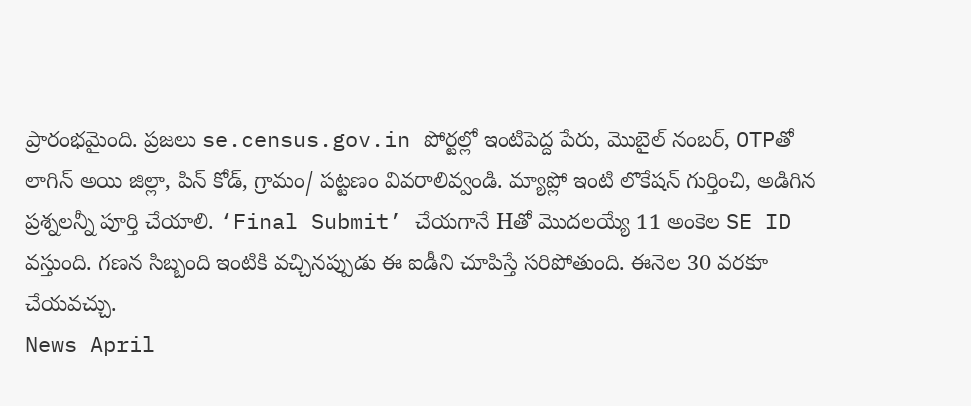ప్రారంభమైంది. ప్రజలు se.census.gov.in పోర్టల్లో ఇంటిపెద్ద పేరు, మొబైల్ నంబర్, OTPతో లాగిన్ అయి జిల్లా, పిన్ కోడ్, గ్రామం/ పట్టణం వివరాలివ్వండి. మ్యాప్లో ఇంటి లొకేషన్ గుర్తించి, అడిగిన ప్రశ్నలన్నీ పూర్తి చేయాలి. ‘Final Submit’ చేయగానే Hతో మొదలయ్యే 11 అంకెల SE ID వస్తుంది. గణన సిబ్బంది ఇంటికి వచ్చినప్పుడు ఈ ఐడీని చూపిస్తే సరిపోతుంది. ఈనెల 30 వరకూ చేయవచ్చు.
News April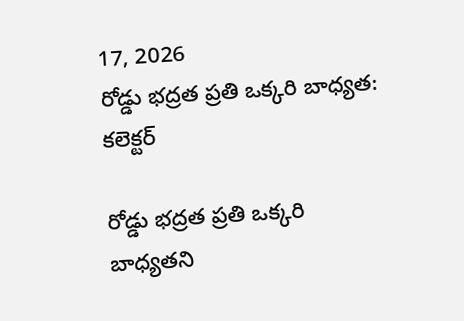17, 2026
రోడ్డు భద్రత ప్రతి ఒక్కరి బాధ్యత: కలెక్టర్

రోడ్డు భద్రత ప్రతి ఒక్కరి బాధ్యతని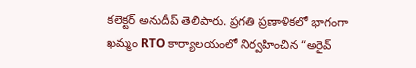కలెక్టర్ అనుదీప్ తెలిపారు. ప్రగతి ప్రణాళికలో భాగంగా ఖమ్మం RTO కార్యాలయంలో నిర్వహించిన “అరైవ్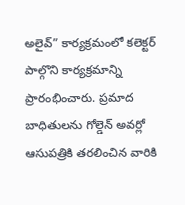అలైవ్” కార్యక్రమంలో కలెక్టర్ పాల్గొని కార్యక్రమాన్ని ప్రారంభించారు. ప్రమాద బాధితులను గోల్డెన్ అవర్లో ఆసుపత్రికి తరలించిన వారికి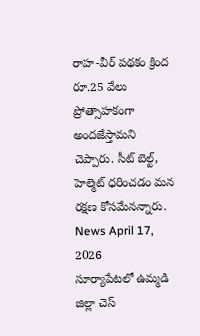రాహ-వీర్ పథకం క్రింద రూ.25 వేలు ప్రోత్సాహకంగా అందజేస్తామని చెప్పారు. సీట్ బెల్ట్, హెల్మెట్ ధరించడం మన రక్షణ కోసమేనన్నారు.
News April 17, 2026
సూర్యాపేటలో ఉమ్మడి జిల్లా చెస్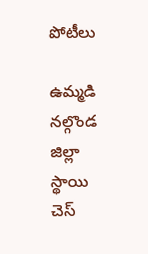పోటీలు

ఉమ్మడి నల్గొండ జిల్లా స్థాయి చెస్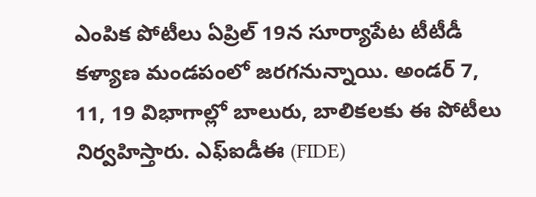ఎంపిక పోటీలు ఏప్రిల్ 19న సూర్యాపేట టీటీడీ కళ్యాణ మండపంలో జరగనున్నాయి. అండర్ 7, 11, 19 విభాగాల్లో బాలురు, బాలికలకు ఈ పోటీలు నిర్వహిస్తారు. ఎఫ్ఐడీఈ (FIDE)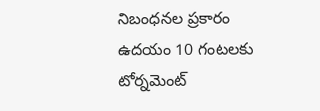నిబంధనల ప్రకారం ఉదయం 10 గంటలకు టోర్నమెంట్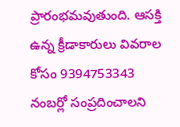ప్రారంభమవుతుంది. ఆసక్తి ఉన్న క్రీడాకారులు వివరాల కోసం 9394753343 నంబర్లో సంప్రదించాలని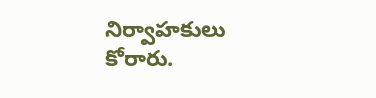నిర్వాహకులు కోరారు.